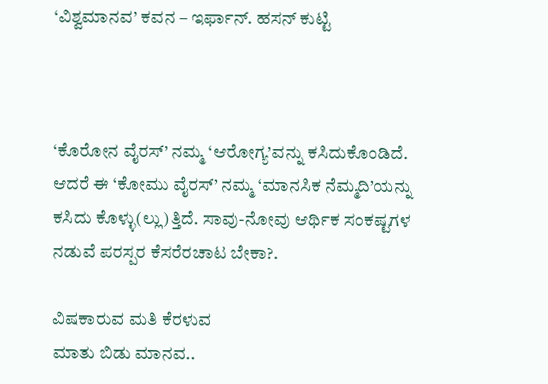‘ವಿಶ್ವಮಾನವ’ ಕವನ – ಇರ್ಫಾನ್. ಹಸನ್ ಕುಟ್ಟಿ



‘ಕೊರೋನ ವೈರಸ್’ ನಮ್ಮ ‘ಆರೋಗ್ಯ’ವನ್ನು ಕಸಿದುಕೊಂಡಿದೆ. ಆದರೆ ಈ ‘ಕೋಮು ವೈರಸ್’ ನಮ್ಮ ‘ಮಾನಸಿಕ ನೆಮ್ಮದಿ’ಯನ್ನು ಕಸಿದು ಕೊಳ್ಳು(ಲ್ಲು)ತ್ತಿದೆ. ಸಾವು-ನೋವು ಆರ್ಥಿಕ ಸಂಕಷ್ಟಗಳ ನಡುವೆ ಪರಸ್ಪರ ಕೆಸರೆರಚಾಟ ಬೇಕಾ?.

ವಿಷಕಾರುವ ಮತಿ ಕೆರಳುವ
ಮಾತು ಬಿಡು ಮಾನವ..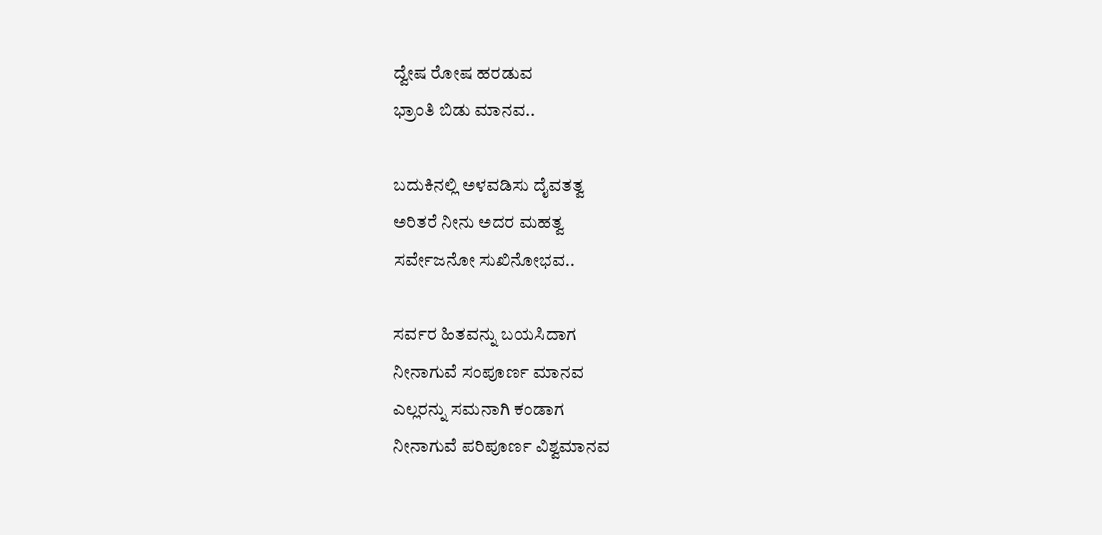ದ್ವೇಷ ರೋಷ ಹರಡುವ
ಭ್ರಾಂತಿ ಬಿಡು ಮಾನವ..

ಬದುಕಿನಲ್ಲಿ ಅಳವಡಿಸು ದೈವತತ್ವ
ಅರಿತರೆ ನೀನು ಅದರ ಮಹತ್ವ
ಸರ್ವೇಜನೋ ಸುಖಿನೋಭವ..

ಸರ್ವರ ಹಿತವನ್ನು ಬಯಸಿದಾಗ
ನೀನಾಗುವೆ ಸಂಪೂರ್ಣ ಮಾನವ
ಎಲ್ಲರನ್ನು ಸಮನಾಗಿ ಕಂಡಾಗ
ನೀನಾಗುವೆ ಪರಿಪೂರ್ಣ ವಿಶ್ವಮಾನವ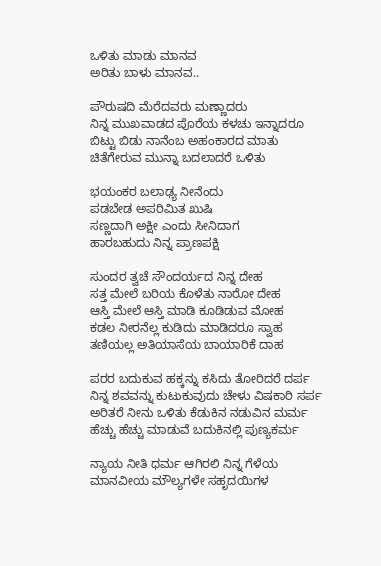ಒಳಿತು ಮಾಡು ಮಾನವ
ಅರಿತು ಬಾಳು ಮಾನವ..

ಪೌರುಷದಿ ಮೆರೆದವರು ಮಣ್ಣಾದರು
ನಿನ್ನ ಮುಖವಾಡದ ಪೊರೆಯ ಕಳಚು ಇನ್ನಾದರೂ
ಬಿಟ್ಟು ಬಿಡು ನಾನೆಂಬ ಅಹಂಕಾರದ ಮಾತು
ಚಿತೆಗೇರುವ ಮುನ್ನಾ ಬದಲಾದರೆ ಒಳಿತು

ಭಯಂಕರ ಬಲಾಢ್ಯ ನೀನೆಂದು
ಪಡಬೇಡ ಅಪರಿಮಿತ ಖುಷಿ
ಸಣ್ಣದಾಗಿ ಅಕ್ಷೀ ಎಂದು ಸೀನಿದಾಗ
ಹಾರಬಹುದು ನಿನ್ನ ಪ್ರಾಣಪಕ್ಷಿ

ಸುಂದರ ತ್ವಚೆ ಸೌಂದರ್ಯದ ನಿನ್ನ ದೇಹ
ಸತ್ತ ಮೇಲೆ ಬರಿಯ ಕೊಳೆತು ನಾರೋ ದೇಹ
ಆಸ್ತಿ ಮೇಲೆ ಆಸ್ತಿ ಮಾಡಿ ಕೂಡಿಡುವ ಮೋಹ
ಕಡಲ ನೀರನೆಲ್ಲ ಕುಡಿದು ಮಾಡಿದರೂ ಸ್ವಾಹ
ತಣಿಯಲ್ಲ ಅತಿಯಾಸೆಯ ಬಾಯಾರಿಕೆ ದಾಹ

ಪರರ ಬದುಕುವ ಹಕ್ಕನ್ನು ಕಸಿದು ತೋರಿದರೆ ದರ್ಪ
ನಿನ್ನ ಶವವನ್ನು ಕುಟುಕುವುದು ಚೇಳು ವಿಷಕಾರಿ ಸರ್ಪ
ಅರಿತರೆ ನೀನು ಒಳಿತು ಕೆಡುಕಿನ ನಡುವಿನ ಮರ್ಮ
ಹೆಚ್ಚು ಹೆಚ್ಚು ಮಾಡುವೆ ಬದುಕಿನಲ್ಲಿ ಪುಣ್ಯಕರ್ಮ

ನ್ಯಾಯ ನೀತಿ ಧರ್ಮ ಆಗಿರಲಿ ನಿನ್ನ ಗೆಳೆಯ
ಮಾನವೀಯ ಮೌಲ್ಯಗಳೇ ಸಹೃದಯಿಗಳ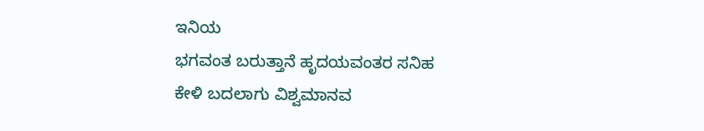ಇನಿಯ
ಭಗವಂತ ಬರುತ್ತಾನೆ ಹೃದಯವಂತರ ಸನಿಹ
ಕೇಳಿ ಬದಲಾಗು ವಿಶ್ವಮಾನವ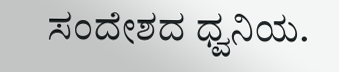ಸಂದೇಶದ ಧ್ವನಿಯ.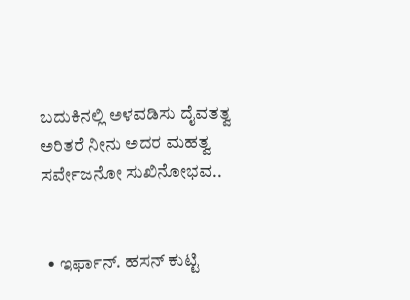ಬದುಕಿನಲ್ಲಿ ಅಳವಡಿಸು ದೈವತತ್ವ
ಅರಿತರೆ ನೀನು ಅದರ ಮಹತ್ವ
ಸರ್ವೇಜನೋ ಸುಖಿನೋಭವ..


  • ಇರ್ಫಾನ್. ಹಸನ್ ಕುಟ್ಟಿ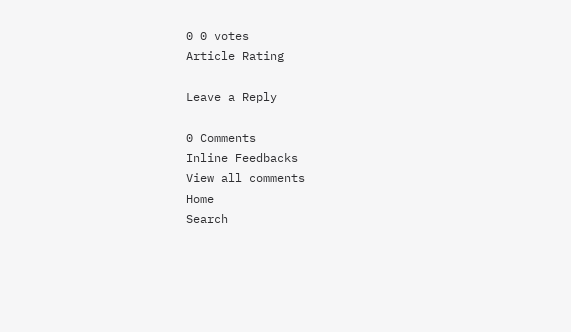0 0 votes
Article Rating

Leave a Reply

0 Comments
Inline Feedbacks
View all comments
Home
Search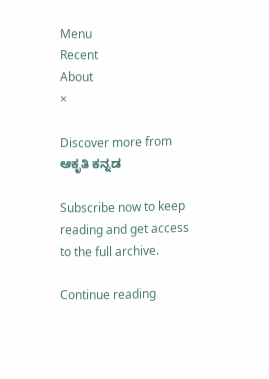Menu
Recent
About
×

Discover more from ಆಕೃತಿ ಕನ್ನಡ

Subscribe now to keep reading and get access to the full archive.

Continue reading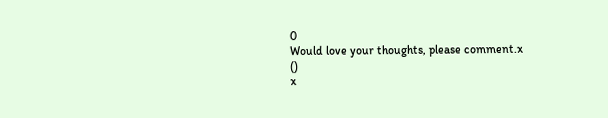0
Would love your thoughts, please comment.x
()
x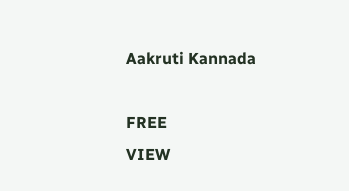Aakruti Kannada

FREE
VIEW